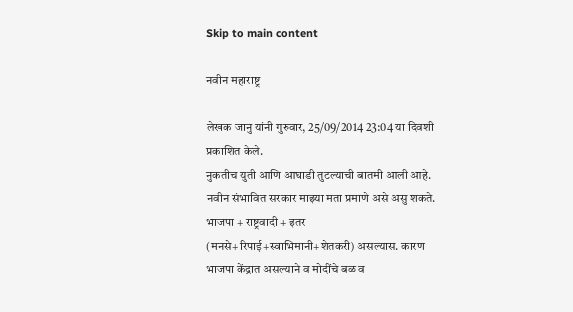Skip to main content

नवीन महाराष्ट्र

लेखक जानु यांनी गुरुवार, 25/09/2014 23:04 या दिवशी प्रकाशित केले.
नुकतीच युती आणि आघाडी तुटल्याची बातमी आली आहे. नवीन संभावित सरकार माझ्या मता प्रमाणे असे असु शकते. भाजपा + राष्ट्रवादी + इतर (मनसे+रिपाई+स्वाभिमानी+शेतकरी) असल्यास. कारण भाजपा केंद्रात असल्याने व मोदींचे बळ व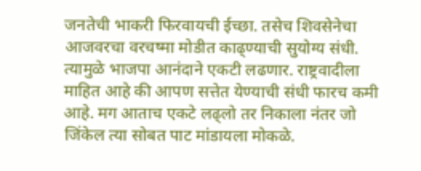जनतेची भाकरी फिरवायची ईच्छा. तसेच शिवसेनेचा आजवरचा वरचष्मा मोडीत काढ्ण्याची सुयोग्य संधी. त्यामुळे भाजपा आनंदाने एकटी लढणार. राष्ट्रवादीला माहित आहे की आपण सत्तेत येण्याची संधी फारच कमी आहे. मग आताच एकटे लढ्लो तर निकाला नंतर जो जिंकेल त्या सोबत पाट मांडायला मोकळे.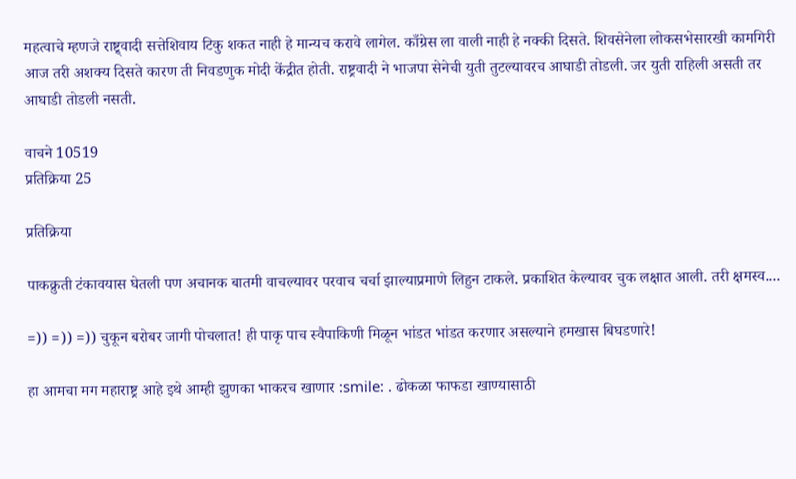महत्वाचे म्हणजे राष्ट्र्वादी सत्तेशिवाय टिकु शकत नाही हे मान्यच करावे लागेल. काँग्रेस ला वाली नाही हे नक्की दिसते. शिवसेनेला लोकसभेसारखी कामगिरी आज तरी अशक्य दिसते कारण ती निवडणुक मोदी केंद्रीत होती. राष्ट्रवादी ने भाजपा सेनेची युती तुटल्यावरच आघाडी तोडली. जर युती राहिली असती तर आघाडी तोडली नसती.

वाचने 10519
प्रतिक्रिया 25

प्रतिक्रिया

पाकक्रुती टंकावयास घेतली पण अचानक बातमी वाचल्यावर परवाच चर्चा झाल्याप्रमाणे लिहुन टाकले. प्रकाशित केल्यावर चुक लक्षात आली. तरी क्षमस्व....

=)) =)) =)) चुकून बरोबर जागी पोचलात! ही पाकृ पाच स्वैपाकिणी मिळून भांडत भांडत करणार असल्याने हमखास बिघडणारे!

हा आमचा मग महाराष्ट्र आहे इथे आम्ही झुणका भाकरच खाणार :smile: . ढोकळा फाफडा खाण्यासाठी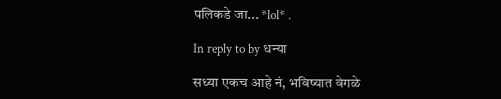पलिकडे जा... *lol* .

In reply to by धन्या

सध्या एकच आहे नं, भविष्यात वेगळे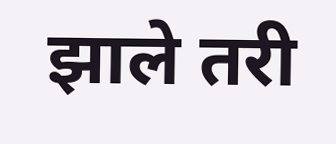झाले तरी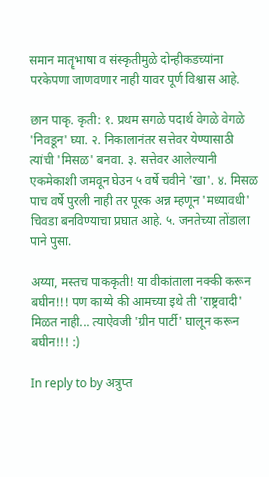समान मातॄभाषा व संस्कृतीमुळे दोन्हीकडच्यांना परकेपणा जाणवणार नाही यावर पूर्ण विश्वास आहे.

छान पाकृ. कृती: १. प्रथम सगळे पदार्थ वेगळे वेगळे 'निवडून' घ्या. २. निकालानंतर सत्तेवर येण्यासाठी त्यांची 'मिसळ' बनवा. ३. सत्तेवर आलेल्यानी एकमेकाशी जमवून घेउन ५ वर्षे चवीने 'खा'. ४. मिसळ पाच वर्षे पुरली नाही तर पूरक अन्न म्हणून 'मध्यावधी' चिवडा बनविण्याचा प्रघात आहे. ५. जनतेच्या तोंडाला पाने पुसा.

अय्या, मस्तच पाककृती! या वीकांताला नक्की करून बघीन!!! पण काय्ये की आमच्या इथे ती 'राष्ट्रवादी' मिळत नाही... त्याऐवजी 'ग्रीन पार्टी' घालून करून बघीन!!! :)

In reply to by अत्रुप्त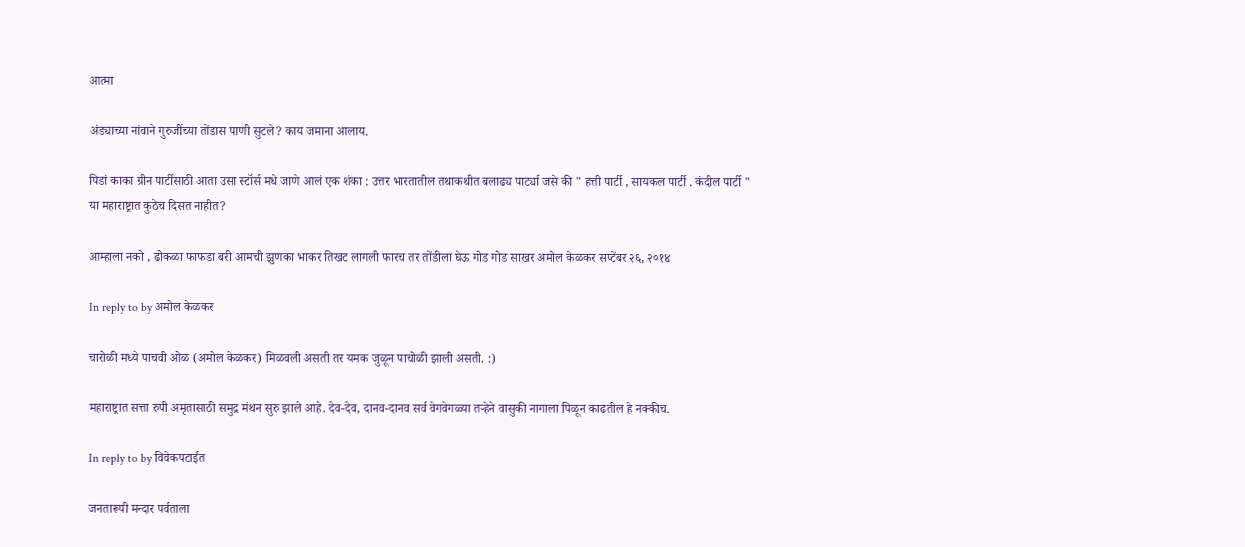आत्मा

अंड्याच्या नांवाने गुरुजींच्या तोंडास पाणी सुटले? काय जमाना आलाय.

पिडां काका ग्रीन पार्टीसाठी आता उसा स्टॉर्स मधे जाणे आलं एक शंका : उत्तर भारतातील तथाकथीत बलाढ्य पार्ट्या जसे की " हत्ती पार्टी , सायकल पार्टी . कंदील पार्टी " या महाराष्ट्रात कुठेच दिसत नाहीत?

आम्हाला नको , ढोकळा फाफडा बरी आमची झुणका भाकर तिखट लागली फारच तर तोंडीला घेऊ गोड गोड साखर अमोल केळकर सप्टेंबर २६, २०१४

In reply to by अमोल केळकर

चारोळी मध्ये पाचवी ओळ (अमोल केळकर) मिळवली असती तर यमक जुळून पाचोळी झाली असती. :)

महाराष्ट्रात सत्ता रुपी अमृतासाठी समुद्र मंथन सुरु झाले आहे. देव-देव, दानव-दानव सर्व वेगवेगळ्या तऱ्हेने वासुकी नागाला पिळून काढतील हे नक्कीच.

In reply to by विवेकपटाईत

जनतारूपी मन्दार पर्वताला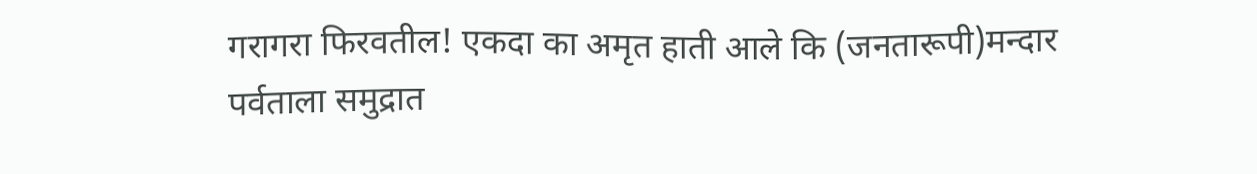गरागरा फिरवतील! एकदा का अमृत हाती आले कि (जनतारूपी)मन्दार पर्वताला समुद्रात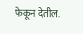फेकून देतील.